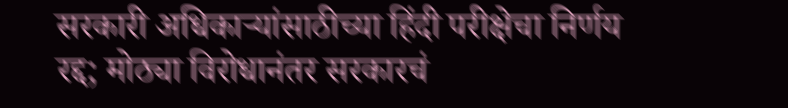सरकारी अधिकाऱ्यांसाठीच्या हिंदी परीक्षेचा निर्णय रद्द; मोठ्या विरोधानंतर सरकारचं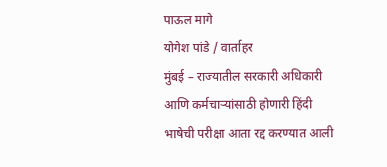पाऊल मागे
योगेश पांडे / वार्ताहर
मुंबई – राज्यातील सरकारी अधिकारी आणि कर्मचाऱ्यांसाठी होणारी हिंदी भाषेची परीक्षा आता रद्द करण्यात आली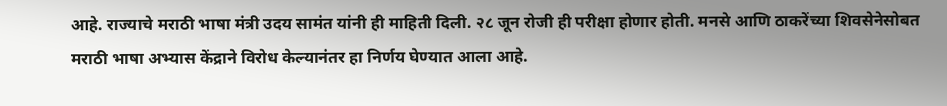आहे. राज्याचे मराठी भाषा मंत्री उदय सामंत यांनी ही माहिती दिली. २८ जून रोजी ही परीक्षा होणार होती. मनसे आणि ठाकरेंच्या शिवसेनेसोबत मराठी भाषा अभ्यास केंद्राने विरोध केल्यानंतर हा निर्णय घेण्यात आला आहे.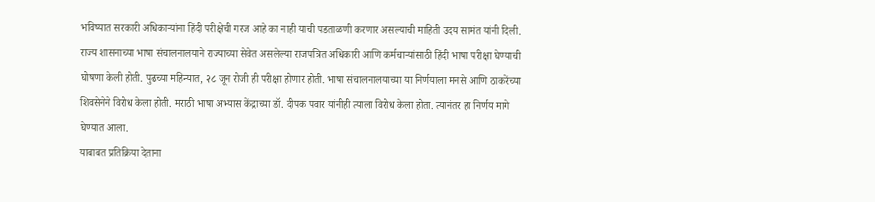भविष्यात सरकारी अधिकाऱ्यांना हिंदी परीक्षेची गरज आहे का नाही याची पडताळणी करणार असल्याची माहिती उदय सामंत यांनी दिली.
राज्य शासनाच्या भाषा संचालनालयाने राज्याच्या सेवेत असलेल्या राजपत्रित अधिकारी आणि कर्मचाऱ्यांसाठी हिंदी भाषा परीक्षा घेण्याची घोषणा केली होती. पुढच्या महिन्यात, २८ जून रोजी ही परीक्षा होणार होती. भाषा संचालनालयाच्या या निर्णयाला मनसे आणि ठाकरेंच्या शिवसेनेने विरोध केला होती. मराठी भाषा अभ्यास केंद्राच्या डॉ. दीपक पवार यांनीही त्याला विरोध केला होता. त्यानंतर हा निर्णय मागे घेण्यात आला.
याबाबत प्रतिक्रिया देताना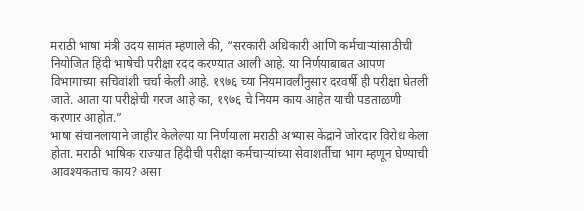मराठी भाषा मंत्री उदय सामंत म्हणाले की, “सरकारी अधिकारी आणि कर्मचाऱ्यांसाठीची नियोजित हिंदी भाषेची परीक्षा रदद करण्यात आली आहे. या निर्णयाबाबत आपण विभागाच्या सचिवांशी चर्चा केली आहे. १९७६ च्या नियमावलीनुसार दरवर्षी ही परीक्षा घेतली जाते. आता या परीक्षेची गरज आहे का, १९७६ चे नियम काय आहेत याची पडताळणी करणार आहोत.”
भाषा संचानलायाने जाहीर केलेल्या या निर्णयाला मराठी अभ्यास केंद्राने जोरदार विरोध केला होता. मराठी भाषिक राज्यात हिंदीची परीक्षा कर्मचाऱ्यांच्या सेवाशर्तीचा भाग म्हणून घेण्याची आवश्यकताच काय? असा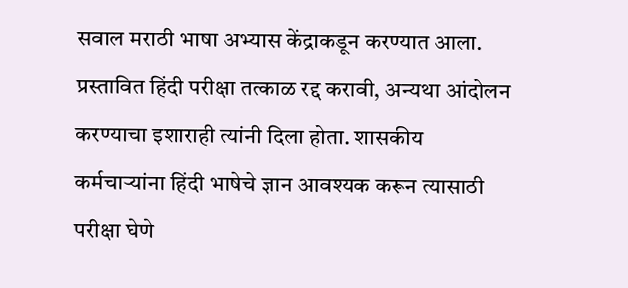सवाल मराठी भाषा अभ्यास केंद्राकडून करण्यात आला. प्रस्तावित हिंदी परीक्षा तत्काळ रद्द करावी, अन्यथा आंदोलन करण्याचा इशाराही त्यांनी दिला होता. शासकीय कर्मचाऱ्यांना हिंदी भाषेचे ज्ञान आवश्यक करून त्यासाठी परीक्षा घेणे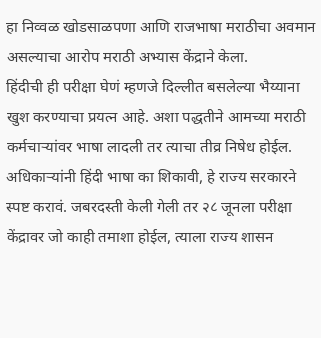हा निव्वळ खोडसाळपणा आणि राजभाषा मराठीचा अवमान असल्याचा आरोप मराठी अभ्यास केंद्राने केला.
हिंदीची ही परीक्षा घेणं म्हणजे दिल्लीत बसलेल्या भैय्याना खुश करण्याचा प्रयत्न आहे. अशा पद्धतीने आमच्या मराठी कर्मचाऱ्यांवर भाषा लादली तर त्याचा तीव्र निषेध होईल. अधिकाऱ्यांनी हिंदी भाषा का शिकावी, हे राज्य सरकारने स्पष्ट करावं. जबरदस्ती केली गेली तर २८ जूनला परीक्षा केंद्रावर जो काही तमाशा होईल, त्याला राज्य शासन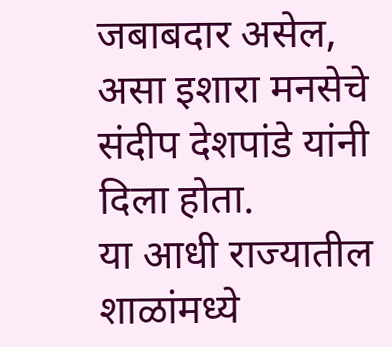जबाबदार असेल, असा इशारा मनसेचे संदीप देशपांडे यांनी दिला होता.
या आधी राज्यातील शाळांमध्ये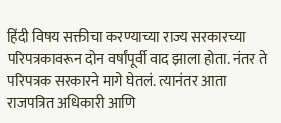हिंदी विषय सक्तीचा करण्याच्या राज्य सरकारच्या परिपत्रकावरून दोन वर्षांपूर्वी वाद झाला होता. नंतर ते परिपत्रक सरकारने मागे घेतलं. त्यानंतर आता राजपत्रित अधिकारी आणि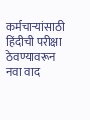कर्मचाऱ्यांसाठी हिंदीची परीक्षा ठेवण्यावरून नवा वाद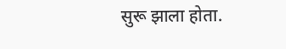सुरू झाला होता.